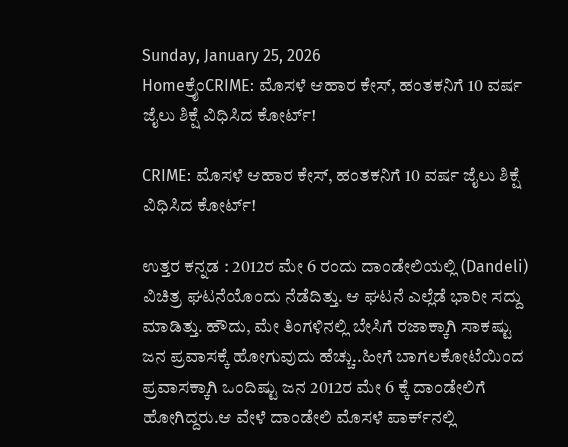Sunday, January 25, 2026
Homeಕ್ರೈಂCRIME: ಮೊಸಳೆ ಆಹಾರ ಕೇಸ್, ಹಂತಕನಿಗೆ 10 ವರ್ಷ ಜೈಲು ಶಿಕ್ಷೆ ವಿಧಿಸಿದ ಕೋರ್ಟ್!

CRIME: ಮೊಸಳೆ ಆಹಾರ ಕೇಸ್, ಹಂತಕನಿಗೆ 10 ವರ್ಷ ಜೈಲು ಶಿಕ್ಷೆ ವಿಧಿಸಿದ ಕೋರ್ಟ್!

ಉತ್ತರ ಕನ್ನಡ : 2012ರ ಮೇ 6 ರಂದು ದಾಂಡೇಲಿಯಲ್ಲಿ (Dandeli) ವಿಚಿತ್ರ ಘಟನೆಯೊಂದು ನೆಡೆದಿತ್ತು. ಆ ಘಟನೆ ಎಲ್ಲೆಡೆ ಭಾರೀ ಸದ್ದು ಮಾಡಿತ್ತು. ಹೌದು, ಮೇ ತಿಂಗಳಿನಲ್ಲಿ ಬೇಸಿಗೆ ರಜಾಕ್ಕಾಗಿ ಸಾಕಷ್ಟು ಜನ ಪ್ರವಾಸಕ್ಕೆ ಹೋಗುವುದು ಹೆಚ್ಚು..ಹೀಗೆ ಬಾಗಲಕೋಟೆಯಿಂದ ಪ್ರವಾಸಕ್ಕಾಗಿ ಒಂದಿಷ್ಟು ಜನ 2012ರ ಮೇ 6 ಕ್ಕೆ ದಾಂಡೇಲಿಗೆ ಹೋಗಿದ್ದರು.ಆ ವೇಳೆ ದಾಂಡೇಲಿ ಮೊಸಳೆ ಪಾರ್ಕ್‌ನಲ್ಲಿ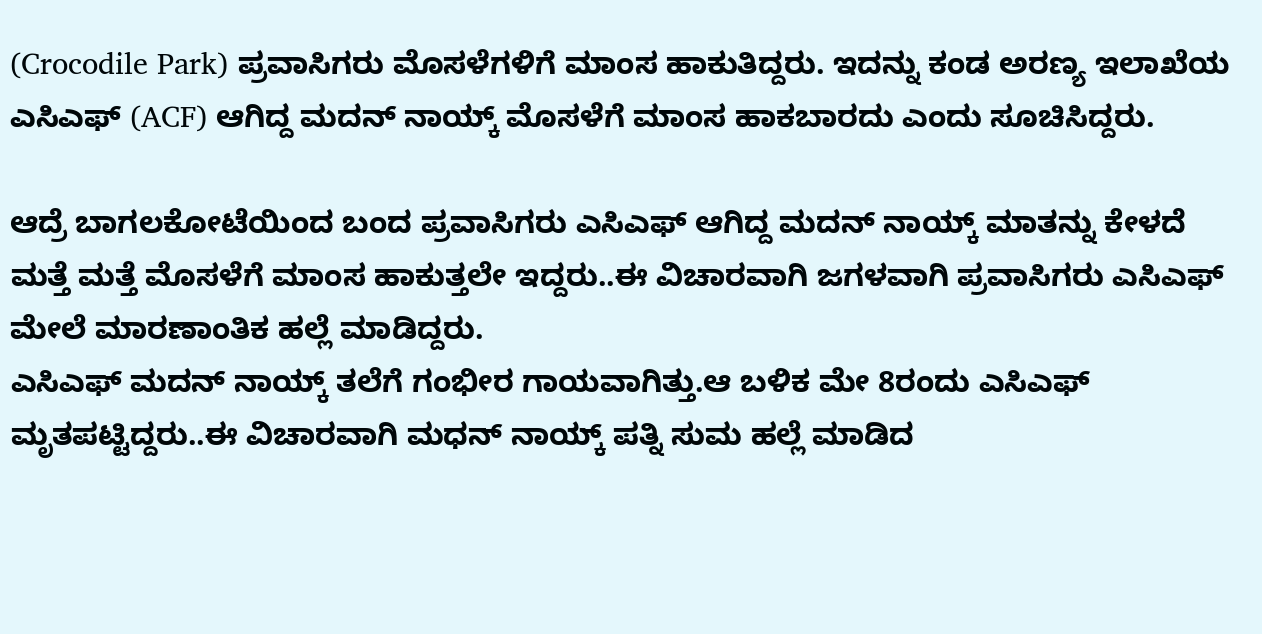(Crocodile Park) ಪ್ರವಾಸಿಗರು ಮೊಸಳೆಗಳಿಗೆ ಮಾಂಸ ಹಾಕುತಿದ್ದರು. ಇದನ್ನು ಕಂಡ ಅರಣ್ಯ ಇಲಾಖೆಯ ಎಸಿಎಫ್ (ACF) ಆಗಿದ್ದ ಮದನ್ ನಾಯ್ಕ್‌ ಮೊಸಳೆಗೆ ಮಾಂಸ ಹಾಕಬಾರದು ಎಂದು ಸೂಚಿಸಿದ್ದರು.

ಆದ್ರೆ ಬಾಗಲಕೋಟೆಯಿಂದ ಬಂದ ಪ್ರವಾಸಿಗರು ಎಸಿಎಫ್ ಆಗಿದ್ದ ಮದನ್ ನಾಯ್ಕ್‌ ಮಾತನ್ನು ಕೇಳದೆ ಮತ್ತೆ ಮತ್ತೆ ಮೊಸಳೆಗೆ ಮಾಂಸ ಹಾಕುತ್ತಲೇ ಇದ್ದರು..ಈ ವಿಚಾರವಾಗಿ ಜಗಳವಾಗಿ ಪ್ರವಾಸಿಗರು ಎಸಿಎಫ್ ಮೇಲೆ ಮಾರಣಾಂತಿಕ ಹಲ್ಲೆ ಮಾಡಿದ್ದರು.
ಎಸಿಎಫ್ ಮದನ್ ನಾಯ್ಕ್ ತಲೆಗೆ ಗಂಭೀರ ಗಾಯವಾಗಿತ್ತು.ಆ ಬಳಿಕ ಮೇ 8ರಂದು ಎಸಿಎಫ್ ಮೃತಪಟ್ಟಿದ್ದರು..ಈ ವಿಚಾರವಾಗಿ ಮಧನ್ ನಾಯ್ಕ್ ಪತ್ನಿ ಸುಮ ಹಲ್ಲೆ ಮಾಡಿದ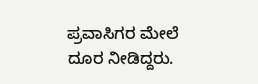ಪ್ರವಾಸಿಗರ ಮೇಲೆ ದೂರ ನೀಡಿದ್ದರು.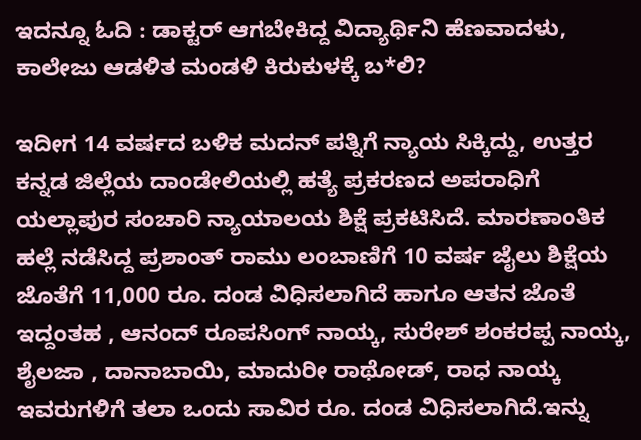ಇದನ್ನೂ ಓದಿ : ಡಾಕ್ಟರ್ ಆಗಬೇಕಿದ್ದ ವಿದ್ಯಾರ್ಥಿನಿ ಹೆಣವಾದಳು, ಕಾಲೇಜು ಆಡಳಿತ ಮಂಡಳಿ ಕಿರುಕುಳಕ್ಕೆ ಬ*ಲಿ?

ಇದೀಗ 14 ವರ್ಷದ ಬಳಿಕ ಮದನ್ ಪತ್ನಿಗೆ ನ್ಯಾಯ ಸಿಕ್ಕಿದ್ದು, ಉತ್ತರ ಕನ್ನಡ ಜಿಲ್ಲೆಯ ದಾಂಡೇಲಿಯಲ್ಲಿ ಹತ್ಯೆ ಪ್ರಕರಣದ ಅಪರಾಧಿಗೆ ಯಲ್ಲಾಪುರ ಸಂಚಾರಿ ನ್ಯಾಯಾಲಯ ಶಿಕ್ಷೆ ಪ್ರಕಟಿಸಿದೆ. ಮಾರಣಾಂತಿಕ ಹಲ್ಲೆ ನಡೆಸಿದ್ದ ಪ್ರಶಾಂತ್ ರಾಮು ಲಂಬಾಣಿಗೆ 10 ವರ್ಷ ಜೈಲು ಶಿಕ್ಷೆಯ ಜೊತೆಗೆ 11,000 ರೂ. ದಂಡ ವಿಧಿಸಲಾಗಿದೆ ಹಾಗೂ ಆತನ ಜೊತೆ ಇದ್ದಂತಹ , ಆನಂದ್ ರೂಪಸಿಂಗ್ ನಾಯ್ಕ, ಸುರೇಶ್ ಶಂಕರಪ್ಪ ನಾಯ್ಕ, ಶೈಲಜಾ , ದಾನಾಬಾಯಿ, ಮಾದುರೀ ರಾಥೋಡ್, ರಾಧ ನಾಯ್ಕ ಇವರುಗಳಿಗೆ ತಲಾ ಒಂದು ಸಾವಿರ ರೂ. ದಂಡ ವಿಧಿಸಲಾಗಿದೆ.ಇನ್ನು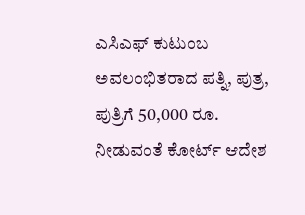ಎಸಿಎಫ್ ಕುಟುಂಬ ಅವಲಂಭಿತರಾದ ಪತ್ನಿ, ಪುತ್ರ, ಪುತ್ರಿಗೆ 50,000 ರೂ. ನೀಡುವಂತೆ ಕೋರ್ಟ್ ಆದೇಶ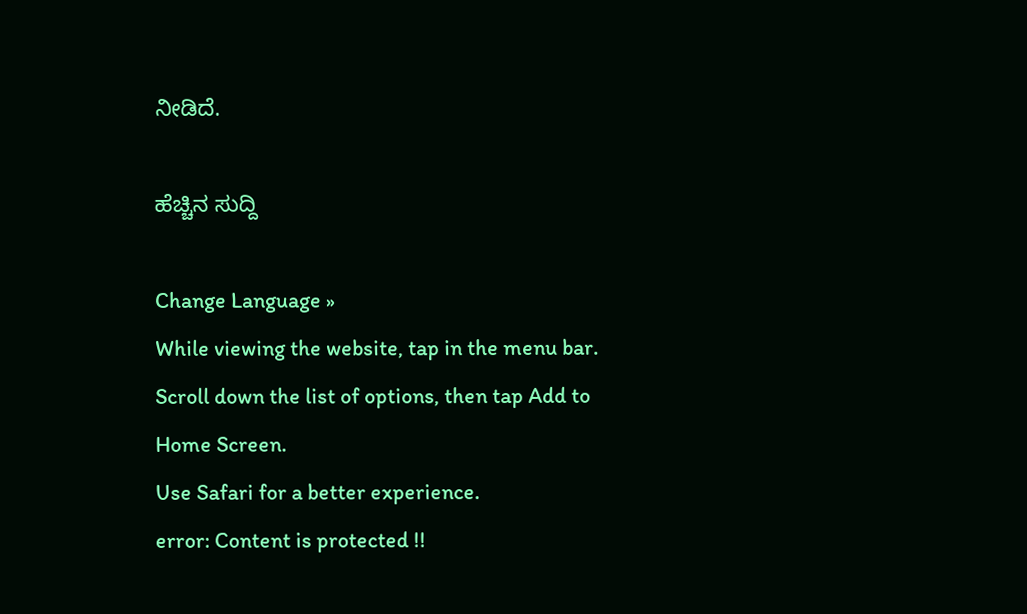ನೀಡಿದೆ.

ಹೆಚ್ಚಿನ ಸುದ್ದಿ

Change Language »
While viewing the website, tap in the menu bar. Scroll down the list of options, then tap Add to Home Screen.
Use Safari for a better experience.
error: Content is protected !!